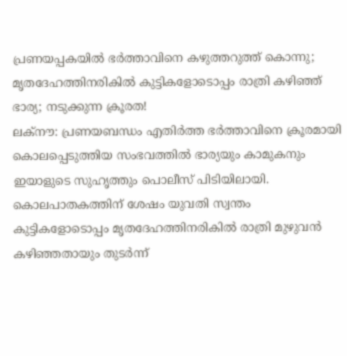പ്രണയപ്പകയിൽ ഭർത്താവിനെ കഴുത്തറുത്ത് കൊന്നു; മൃതദേഹത്തിനരികിൽ കുട്ടികളോടൊപ്പം രാത്രി കഴിഞ്ഞ് ഭാര്യ; നടുക്കുന്ന ക്രൂരത!
ലക്നൗ: പ്രണയബന്ധം എതിർത്ത ഭർത്താവിനെ ക്രൂരമായി കൊലപ്പെടുത്തിയ സംഭവത്തിൽ ഭാര്യയും കാമുകനും ഇയാളുടെ സുഹൃത്തും പൊലീസ് പിടിയിലായി. കൊലപാതകത്തിന് ശേഷം യുവതി സ്വന്തം കുട്ടികളോടൊപ്പം മൃതദേഹത്തിനരികിൽ രാത്രി മുഴുവൻ കഴിഞ്ഞതായും തുടർന്ന്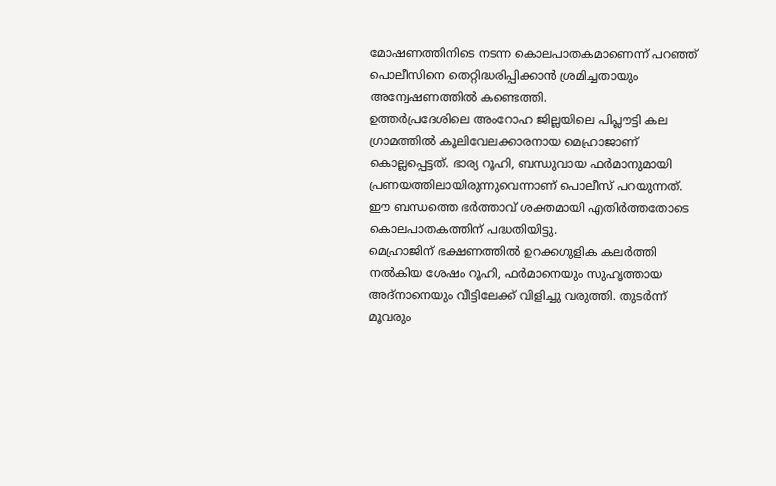മോഷണത്തിനിടെ നടന്ന കൊലപാതകമാണെന്ന് പറഞ്ഞ് പൊലീസിനെ തെറ്റിദ്ധരിപ്പിക്കാൻ ശ്രമിച്ചതായും അന്വേഷണത്തിൽ കണ്ടെത്തി.
ഉത്തർപ്രദേശിലെ അംറോഹ ജില്ലയിലെ പിപ്ലൗട്ടി കല ഗ്രാമത്തിൽ കൂലിവേലക്കാരനായ മെഹ്രാജാണ് കൊല്ലപ്പെട്ടത്. ഭാര്യ റൂഹി, ബന്ധുവായ ഫർമാനുമായി പ്രണയത്തിലായിരുന്നുവെന്നാണ് പൊലീസ് പറയുന്നത്. ഈ ബന്ധത്തെ ഭർത്താവ് ശക്തമായി എതിർത്തതോടെ കൊലപാതകത്തിന് പദ്ധതിയിട്ടു.
മെഹ്രാജിന് ഭക്ഷണത്തിൽ ഉറക്കഗുളിക കലർത്തി നൽകിയ ശേഷം റൂഹി, ഫർമാനെയും സുഹൃത്തായ അദ്നാനെയും വീട്ടിലേക്ക് വിളിച്ചു വരുത്തി. തുടർന്ന് മൂവരും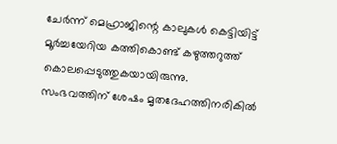ചേർന്ന് മെഹ്രാജിന്റെ കാലുകൾ കെട്ടിയിട്ട് മൂർച്ചയേറിയ കത്തികൊണ്ട് കഴുത്തറുത്ത് കൊലപ്പെടുത്തുകയായിരുന്നു.
സംഭവത്തിന് ശേഷം മൃതദേഹത്തിനരികിൽ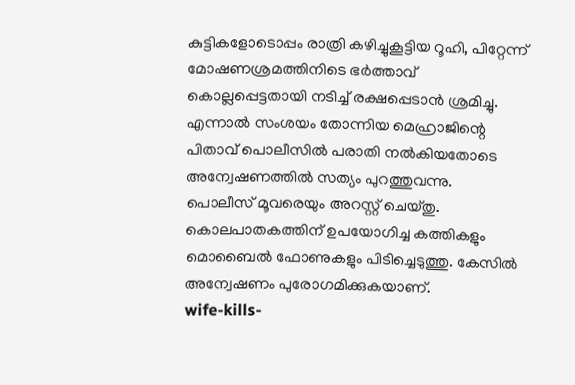കുട്ടികളോടൊപ്പം രാത്രി കഴിച്ചുകൂട്ടിയ റൂഹി, പിറ്റേന്ന് മോഷണശ്രമത്തിനിടെ ഭർത്താവ് കൊല്ലപ്പെട്ടതായി നടിച്ച് രക്ഷപ്പെടാൻ ശ്രമിച്ചു. എന്നാൽ സംശയം തോന്നിയ മെഹ്രാജിന്റെ പിതാവ് പൊലീസിൽ പരാതി നൽകിയതോടെ അന്വേഷണത്തിൽ സത്യം പുറത്തുവന്നു.
പൊലീസ് മൂവരെയും അറസ്റ്റ് ചെയ്തു. കൊലപാതകത്തിന് ഉപയോഗിച്ച കത്തികളും മൊബൈൽ ഫോണുകളും പിടിച്ചെടുത്തു. കേസിൽ അന്വേഷണം പുരോഗമിക്കുകയാണ്.
wife-kills-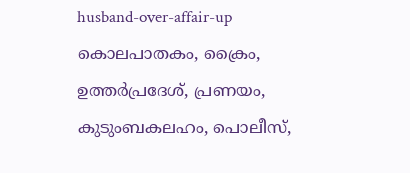husband-over-affair-up
കൊലപാതകം, ക്രൈം, ഉത്തർപ്രദേശ്, പ്രണയം, കുടുംബകലഹം, പൊലീസ്,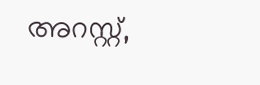അറസ്റ്റ്,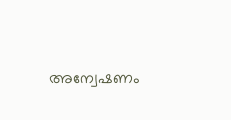അന്വേഷണം